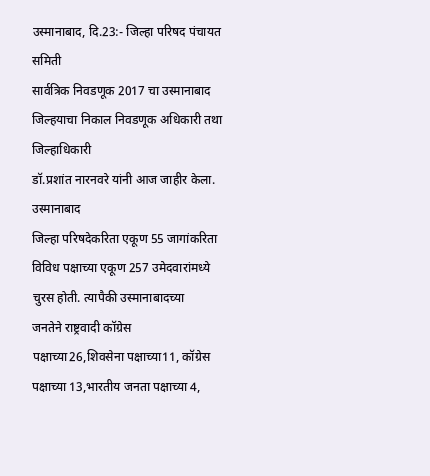उस्मानाबाद, दि.23:- जिल्हा परिषद पंचायत समिती
सार्वत्रिक निवडणूक 2017 चा उस्मानाबाद जिल्हयाचा निकाल निवडणूक अधिकारी तथा जिल्हाधिकारी
डॉ.प्रशांत नारनवरे यांनी आज जाहीर केला.
उस्मानाबाद
जिल्हा परिषदेकरिता एकूण 55 जागांकरिता विविध पक्षाच्या एकूण 257 उमेदवारांमध्ये
चुरस होती. त्यापैकी उस्मानाबादच्या
जनतेने राष्ट्रवादी कॉग्रेस पक्षाच्या26,शिवसेना पक्षाच्या11, कॉग्रेस
पक्षाच्या 13,भारतीय जनता पक्षाच्या 4,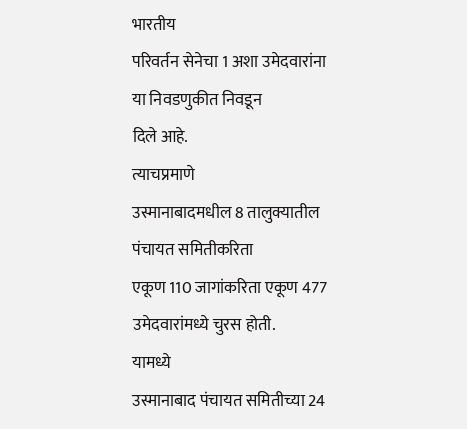भारतीय
परिवर्तन सेनेचा 1 अशा उमेदवारांना
या निवडणुकीत निवडून
दिले आहे.
त्याचप्रमाणे
उस्मानाबादमधील 8 तालुक्यातील पंचायत समितीकरिता
एकूण 110 जागांकरिता एकूण 477
उमेदवारांमध्ये चुरस होती.
यामध्ये
उस्मानाबाद पंचायत समितीच्या 24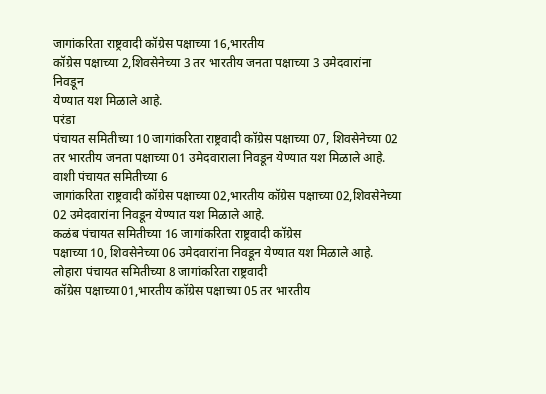जागांकरिता राष्ट्रवादी कॉग्रेस पक्षाच्या 16,भारतीय
कॉग्रेस पक्षाच्या 2,शिवसेनेच्या 3 तर भारतीय जनता पक्षाच्या 3 उमेदवारांना निवडून
येण्यात यश मिळाले आहे.
परंडा
पंचायत समितीच्या 10 जागांकरिता राष्ट्रवादी कॉग्रेस पक्षाच्या 07, शिवसेनेच्या 02
तर भारतीय जनता पक्षाच्या 01 उमेदवाराला निवडून येण्यात यश मिळाले आहे.
वाशी पंचायत समितीच्या 6
जागांकरिता राष्ट्रवादी कॉग्रेस पक्षाच्या 02,भारतीय कॉग्रेस पक्षाच्या 02,शिवसेनेच्या
02 उमेदवारांना निवडून येण्यात यश मिळाले आहे.
कळंब पंचायत समितीच्या 16 जागांकरिता राष्ट्रवादी कॉग्रेस
पक्षाच्या 10, शिवसेनेच्या 06 उमेदवारांना निवडून येण्यात यश मिळाले आहे.
लोहारा पंचायत समितीच्या 8 जागांकरिता राष्ट्रवादी
कॉग्रेस पक्षाच्या01,भारतीय कॉग्रेस पक्षाच्या 05 तर भारतीय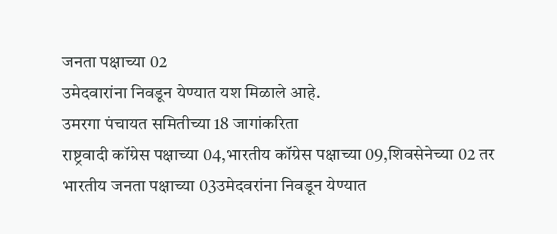जनता पक्षाच्या 02
उमेदवारांना निवडून येण्यात यश मिळाले आहे.
उमरगा पंचायत समितीच्या 18 जागांकरिता
राष्ट्रवादी कॉग्रेस पक्षाच्या 04,भारतीय कॉग्रेस पक्षाच्या 09,शिवसेनेच्या 02 तर
भारतीय जनता पक्षाच्या 03उमेदवरांना निवडून येण्यात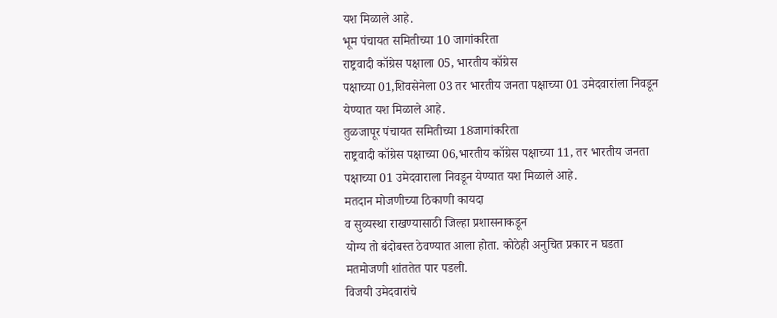यश मिळाले आहे.
भूम पंचायत समितीच्या 10 जागांकरिता
राष्ट्रवादी कॉग्रेस पक्षाला 05, भारतीय कॉग्रेस
पक्षाच्या 01,शिवसेनेला 03 तर भारतीय जनता पक्षाच्या 01 उमेदवारांला निवडून
येण्यात यश मिळाले आहे.
तुळजापूर पंचायत समितीच्या 18जागांकरिता
राष्ट्रवादी कॉग्रेस पक्षाच्या 06,भारतीय कॉग्रेस पक्षाच्या 11, तर भारतीय जनता
पक्षाच्या 01 उमेदवाराला निवडून येण्यात यश मिळाले आहे.
मतदान मोजणीच्या ठिकाणी कायदा
व सुव्यस्था राखण्यासाठी जिल्हा प्रशासनाकडून
योग्य तो बंदोबस्त ठेवण्यात आला होता. कोठेही अनुचित प्रकार न घडता
मतमोजणी शांततेत पार पडली.
विजयी उमेदवारांचे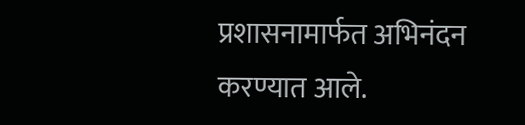प्रशासनामार्फत अभिनंदन
करण्यात आले.